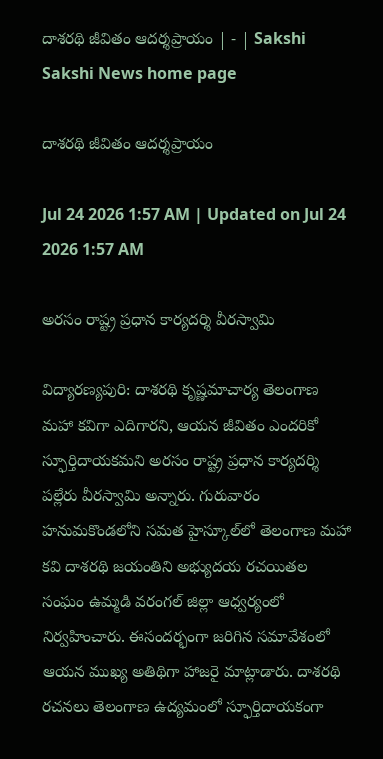దాశరథి జీవితం ఆదర్శప్రాయం | - | Sakshi
Sakshi News home page

దాశరథి జీవితం ఆదర్శప్రాయం

Jul 24 2026 1:57 AM | Updated on Jul 24 2026 1:57 AM

అరసం రాష్ట్ర ప్రధాన కార్యదర్శి వీరస్వామి

విద్యారణ్యపురి: దాశరథి కృష్ణమాచార్య తెలంగాణ మహా కవిగా ఎదిగారని, ఆయన జీవితం ఎందరికో స్ఫూర్తిదాయకమని అరసం రాష్ట్ర ప్రధాన కార్యదర్శి పల్లేరు వీరస్వామి అన్నారు. గురువారం హనుమకొండలోని సమత హైస్కూల్‌లో తెలంగాణ మహా కవి దాశరథి జయంతిని అభ్యుదయ రచయితల సంఘం ఉమ్మడి వరంగల్‌ జిల్లా ఆధ్వర్యంలో నిర్వహించారు. ఈసందర్భంగా జరిగిన సమావేశంలో ఆయన ముఖ్య అతిథిగా హాజరై మాట్లాడారు. దాశరథి రచనలు తెలంగాణ ఉద్యమంలో స్ఫూర్తిదాయకంగా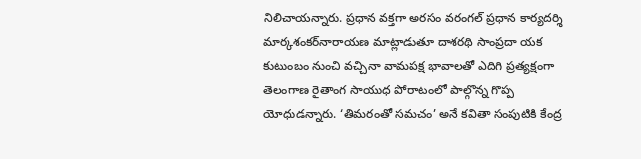నిలిచాయన్నారు. ప్రధాన వక్తగా అరసం వరంగల్‌ ప్రధాన కార్యదర్శి మార్కశంకర్‌నారాయణ మాట్లాడుతూ దాశరథి సాంప్రదా యక కుటుంబం నుంచి వచ్చినా వామపక్ష భావాలతో ఎదిగి ప్రత్యక్షంగా తెలంగాణ రైతాంగ సాయుధ పోరాటంలో పాల్గొన్న గొప్ప యోధుడన్నారు. ‘తిమరంతో సమచం’ అనే కవితా సంపుటికి కేంద్ర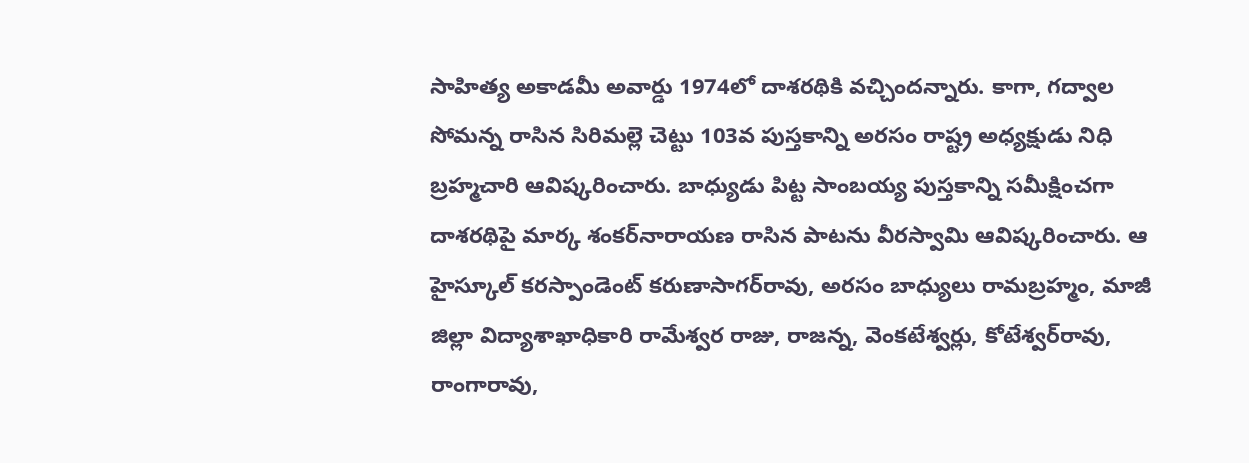సాహిత్య అకాడమీ అవార్డు 1974లో దాశరథికి వచ్చిందన్నారు. కాగా, గద్వాల సోమన్న రాసిన సిరిమల్లె చెట్టు 103వ పుస్తకాన్ని అరసం రాష్ట్ర అధ్యక్షుడు నిధి బ్రహ్మచారి ఆవిష్కరించారు. బాధ్యుడు పిట్ట సాంబయ్య పుస్తకాన్ని సమీక్షించగా దాశరథిపై మార్క శంకర్‌నారాయణ రాసిన పాటను వీరస్వామి ఆవిష్కరించారు. ఆ హైస్కూల్‌ కరస్పాండెంట్‌ కరుణాసాగర్‌రావు, అరసం బాధ్యులు రామబ్రహ్మం, మాజీ జిల్లా విద్యాశాఖాధికారి రామేశ్వర రాజు, రాజన్న, వెంకటేశ్వర్లు, కోటేశ్వర్‌రావు, రాంగారావు,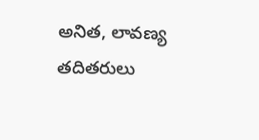అనిత, లావణ్య తదితరులు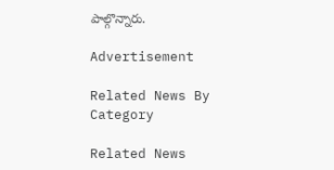పాల్గొన్నారు.

Advertisement

Related News By Category

Related News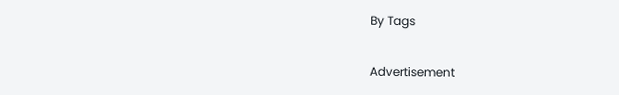By Tags

Advertisement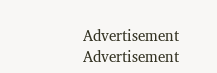Advertisement
Advertisement